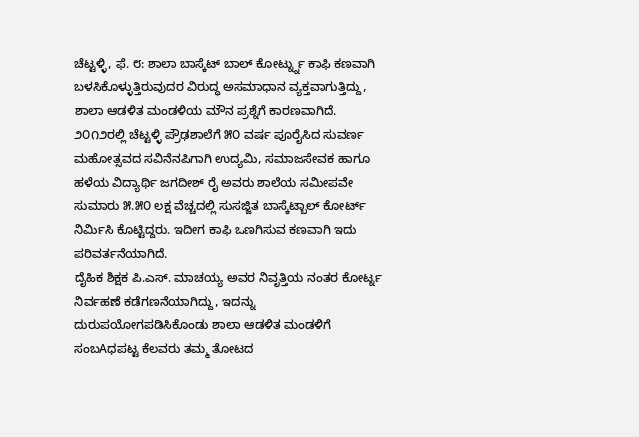ಚೆಟ್ಟಳ್ಳಿ, ಫೆ. ೮: ಶಾಲಾ ಬಾಸ್ಕೆಟ್ ಬಾಲ್ ಕೋರ್ಟ್ನ್ನು ಕಾಫಿ ಕಣವಾಗಿ ಬಳಸಿಕೊಳ್ಳುತ್ತಿರುವುದರ ವಿರುದ್ಧ ಅಸಮಾಧಾನ ವ್ಯಕ್ತವಾಗುತ್ತಿದ್ದು, ಶಾಲಾ ಆಡಳಿತ ಮಂಡಳಿಯ ಮೌನ ಪ್ರಶ್ನೆಗೆ ಕಾರಣವಾಗಿದೆ. ೨೦೧೨ರಲ್ಲಿ ಚೆಟ್ಟಳ್ಳಿ ಪ್ರೌಢಶಾಲೆಗೆ ೫೦ ವರ್ಷ ಪೂರೈಸಿದ ಸುವರ್ಣ ಮಹೋತ್ಸವದ ಸವಿನೆನಪಿಗಾಗಿ ಉದ್ಯಮಿ, ಸಮಾಜಸೇವಕ ಹಾಗೂ ಹಳೆಯ ವಿದ್ಯಾರ್ಥಿ ಜಗದೀಶ್ ರೈ ಅವರು ಶಾಲೆಯ ಸಮೀಪವೇ ಸುಮಾರು ೫.೫೦ ಲಕ್ಷ ವೆಚ್ಚದಲ್ಲಿ ಸುಸಜ್ಜಿತ ಬಾಸ್ಕೆಟ್ಬಾಲ್ ಕೋರ್ಟ್ ನಿರ್ಮಿಸಿ ಕೊಟ್ಟಿದ್ದರು. ಇದೀಗ ಕಾಫಿ ಒಣಗಿಸುವ ಕಣವಾಗಿ ಇದು ಪರಿವರ್ತನೆಯಾಗಿದೆ.
ದೈಹಿಕ ಶಿಕ್ಷಕ ಪಿ.ಎಸ್. ಮಾಚಯ್ಯ ಅವರ ನಿವೃತ್ತಿಯ ನಂತರ ಕೋರ್ಟ್ನ ನಿರ್ವಹಣೆ ಕಡೆಗಣನೆಯಾಗಿದ್ದು, ಇದನ್ನು ದುರುಪಯೋಗಪಡಿಸಿಕೊಂಡು ಶಾಲಾ ಆಡಳಿತ ಮಂಡಳಿಗೆ ಸಂಬAಧಪಟ್ಟ ಕೆಲವರು ತಮ್ಮ ತೋಟದ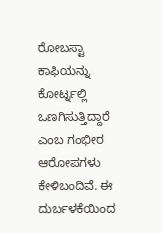ರೋಬಸ್ಟಾ ಕಾಫಿಯನ್ನು ಕೋರ್ಟ್ನಲ್ಲಿ ಒಣಗಿಸುತ್ತಿದ್ದಾರೆ ಎಂಬ ಗಂಭೀರ ಆರೋಪಗಳು ಕೇಳಿಬಂದಿವೆ. ಈ ದುರ್ಬಳಕೆಯಿಂದ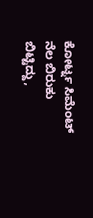ಕೋರ್ಟ್ನ ಸಿಮೆಂಟ್ ನೆಲ ಬಿರುಕು ಬಿಟ್ಟಿದ್ದು,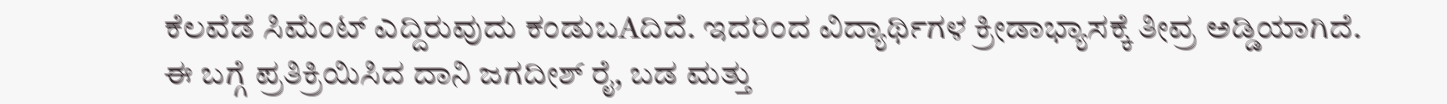ಕೆಲವೆಡೆ ಸಿಮೆಂಟ್ ಎದ್ದಿರುವುದು ಕಂಡುಬAದಿದೆ. ಇದರಿಂದ ವಿದ್ಯಾರ್ಥಿಗಳ ಕ್ರೀಡಾಭ್ಯಾಸಕ್ಕೆ ತೀವ್ರ ಅಡ್ಡಿಯಾಗಿದೆ.
ಈ ಬಗ್ಗೆ ಪ್ರತಿಕ್ರಿಯಿಸಿದ ದಾನಿ ಜಗದೀಶ್ ರೈ, ಬಡ ಮತ್ತು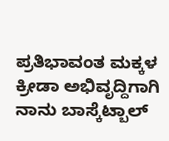ಪ್ರತಿಭಾವಂತ ಮಕ್ಕಳ ಕ್ರೀಡಾ ಅಭಿವೃದ್ದಿಗಾಗಿ ನಾನು ಬಾಸ್ಕೆಟ್ಬಾಲ್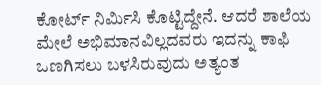ಕೋರ್ಟ್ ನಿರ್ಮಿಸಿ ಕೊಟ್ಟಿದ್ದೇನೆ. ಆದರೆ ಶಾಲೆಯ ಮೇಲೆ ಅಭಿಮಾನವಿಲ್ಲದವರು ಇದನ್ನು ಕಾಫಿ ಒಣಗಿಸಲು ಬಳಸಿರುವುದು ಅತ್ಯಂತ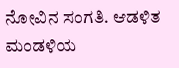ನೋವಿನ ಸಂಗತಿ. ಆಡಳಿತ ಮಂಡಳಿಯ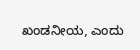ಖಂಡನೀಯ, ಎಂದು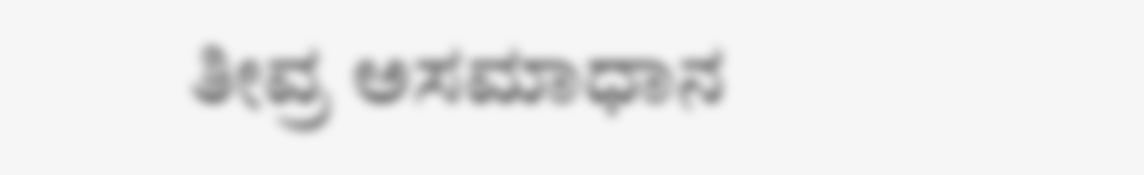ತೀವ್ರ ಅಸಮಾಧಾನ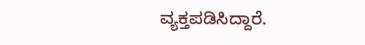ವ್ಯಕ್ತಪಡಿಸಿದ್ದಾರೆ.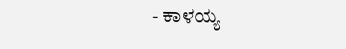- ಕಾಳಯ್ಯ